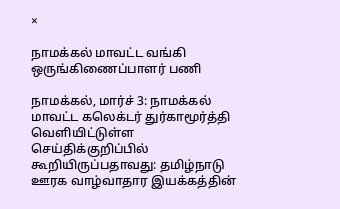×

நாமக்கல் மாவட்ட வங்கி ஒருங்கிணைப்பாளர் பணி

நாமக்கல், மார்ச் 3: நாமக்கல் மாவட்ட கலெக்டர் துர்காமூர்த்தி வெளியிட்டுள்ள செய்திக்குறிப்பில் கூறியிருப்பதாவது: தமிழ்நாடு ஊரக வாழ்வாதார இயக்கத்தின்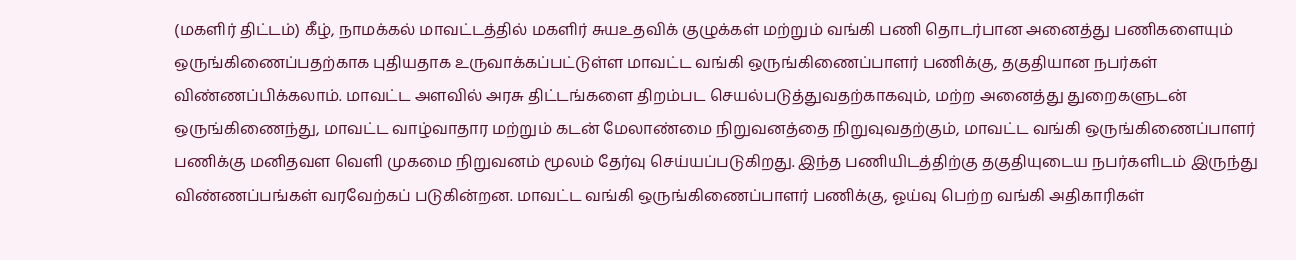(மகளிர் திட்டம்) கீழ், நாமக்கல் மாவட்டத்தில் மகளிர் சுயஉதவிக் குழுக்கள் மற்றும் வங்கி பணி தொடர்பான அனைத்து பணிகளையும் ஒருங்கிணைப்பதற்காக புதியதாக உருவாக்கப்பட்டுள்ள மாவட்ட வங்கி ஒருங்கிணைப்பாளர் பணிக்கு, தகுதியான நபர்கள் விண்ணப்பிக்கலாம். மாவட்ட அளவில் அரசு திட்டங்களை திறம்பட செயல்படுத்துவதற்காகவும், மற்ற அனைத்து துறைகளுடன் ஒருங்கிணைந்து, மாவட்ட வாழ்வாதார மற்றும் கடன் மேலாண்மை நிறுவனத்தை நிறுவுவதற்கும், மாவட்ட வங்கி ஒருங்கிணைப்பாளர் பணிக்கு மனிதவள வெளி முகமை நிறுவனம் மூலம் தேர்வு செய்யப்படுகிறது. இந்த பணியிடத்திற்கு தகுதியுடைய நபர்களிடம் இருந்து விண்ணப்பங்கள் வரவேற்கப் படுகின்றன. மாவட்ட வங்கி ஒருங்கிணைப்பாளர் பணிக்கு, ஓய்வு பெற்ற வங்கி அதிகாரிகள்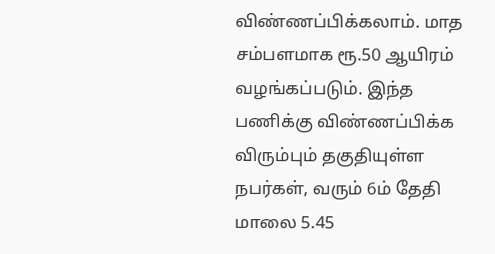விண்ணப்பிக்கலாம். மாத சம்பளமாக ரூ.50 ஆயிரம் வழங்கப்படும். இந்த பணிக்கு விண்ணப்பிக்க விரும்பும் தகுதியுள்ள நபர்கள், வரும் 6ம் தேதி மாலை 5.45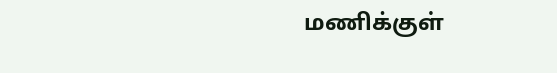மணிக்குள்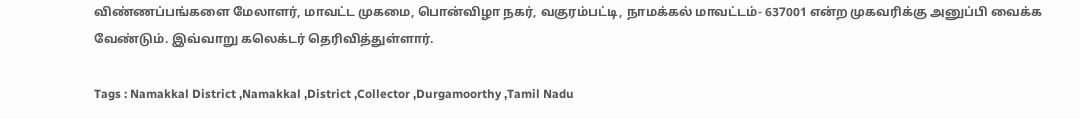விண்ணப்பங்களை மேலாளர், மாவட்ட முகமை, பொன்விழா நகர், வகுரம்பட்டி, நாமக்கல் மாவட்டம்- 637001 என்ற முகவரிக்கு அனுப்பி வைக்க வேண்டும். இவ்வாறு கலெக்டர் தெரிவித்துள்ளார்.

Tags : Namakkal District ,Namakkal ,District ,Collector ,Durgamoorthy ,Tamil Nadu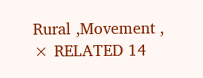Rural ,Movement ,
× RELATED 14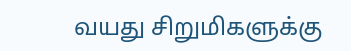வயது சிறுமிகளுக்கு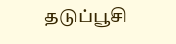தடுப்பூசி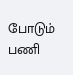போடும் பணி